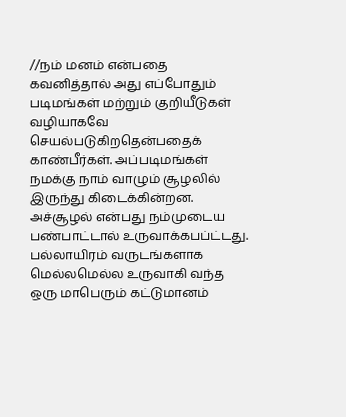//நம் மனம் என்பதை கவனித்தால் அது எப்போதும் படிமங்கள் மற்றும் குறியீடுகள் வழியாகவே செயல்படுகிறதென்பதைக் காண்பீர்கள். அப்படிமங்கள் நமக்கு நாம் வாழும் சூழலில் இருந்து கிடைக்கின்றன. அச்சூழல் என்பது நம்முடைய பண்பாட்டால் உருவாக்கபப்ட்டது. பல்லாயிரம் வருடங்களாக மெல்லமெல்ல உருவாகி வந்த ஒரு மாபெரும் கட்டுமானம்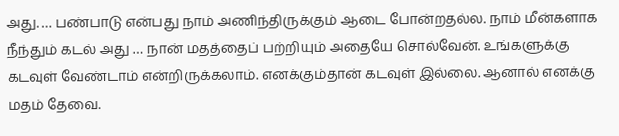அது. … பண்பாடு என்பது நாம் அணிந்திருக்கும் ஆடை போன்றதல்ல. நாம் மீன்களாக நீந்தும் கடல் அது … நான் மதத்தைப் பற்றியும் அதையே சொல்வேன். உங்களுக்கு கடவுள் வேண்டாம் என்றிருக்கலாம். எனக்கும்தான் கடவுள் இல்லை. ஆனால் எனக்கு மதம் தேவை.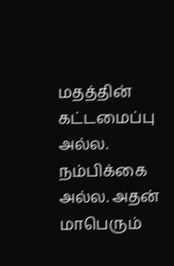மதத்தின் கட்டமைப்பு அல்ல. நம்பிக்கை அல்ல. அதன் மாபெரும்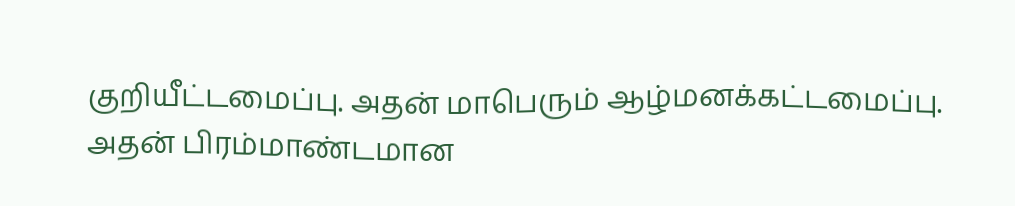குறியீட்டமைப்பு. அதன் மாபெரும் ஆழ்மனக்கட்டமைப்பு. அதன் பிரம்மாண்டமான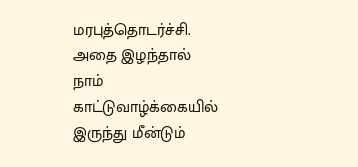மரபுத்தொடர்ச்சி. அதை இழந்தால் நாம் காட்டுவாழ்க்கையில் இருந்து மீன்டும்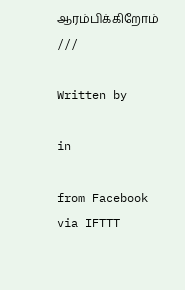ஆரம்பிக்கிறோம் ///

Written by

in

from Facebook
via IFTTT